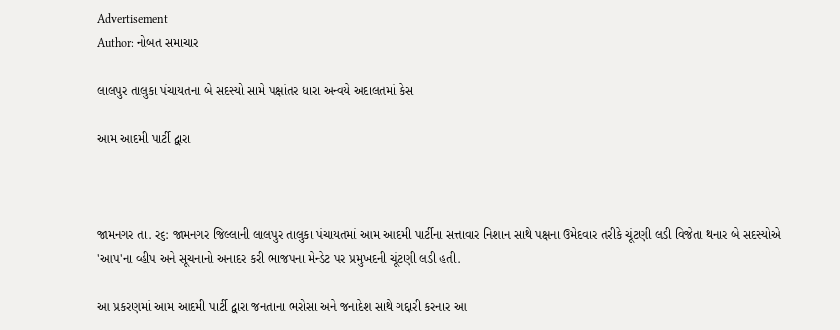Advertisement
Author: નોબત સમાચાર

લાલપુર તાલુકા પંચાયતના બે સદસ્યો સામે પક્ષાંતર ધારા અન્વયે અદાલતમાં કેસ

આમ આદમી પાર્ટી દ્વારા



જામનગર તા. ર૬: જામનગર જિલ્લાની લાલપુર તાલુકા પંચાયતમાં આમ આદમી પાર્ટીના સત્તાવાર નિશાન સાથે પક્ષના ઉમેદવાર તરીકે ચૂંટણી લડી વિજેતા થનાર બે સદસ્યોએ 'આપ'ના વ્હીપ અને સૂચનાનો અનાદર કરી ભાજપના મેન્ડેટ પર પ્રમુખદની ચૂંટણી લડી હતી.

આ પ્રકરણમાં આમ આદમી પાર્ટી દ્વારા જનતાના ભરોસા અને જનાદેશ સાથે ગદ્દારી કરનાર આ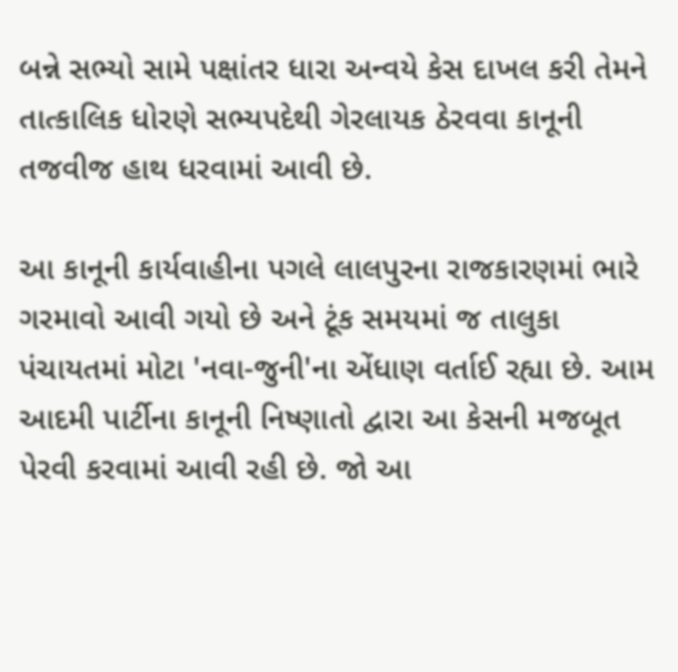બન્ને સભ્યો સામે પક્ષાંતર ધારા અન્વયે કેસ દાખલ કરી તેમને તાત્કાલિક ધોરણે સભ્યપદેથી ગેરલાયક ઠેરવવા કાનૂની તજવીજ હાથ ધરવામાં આવી છે.

આ કાનૂની કાર્યવાહીના પગલે લાલપુરના રાજકારણમાં ભારે ગરમાવો આવી ગયો છે અને ટૂંક સમયમાં જ તાલુકા પંચાયતમાં મોટા 'નવા-જુની'ના એંધાણ વર્તાઈ રહ્યા છે. આમ આદમી પાર્ટીના કાનૂની નિષ્ણાતો દ્વારા આ કેસની મજબૂત પેરવી કરવામાં આવી રહી છે. જો આ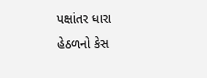પક્ષાંતર ધારા હેઠળનો કેસ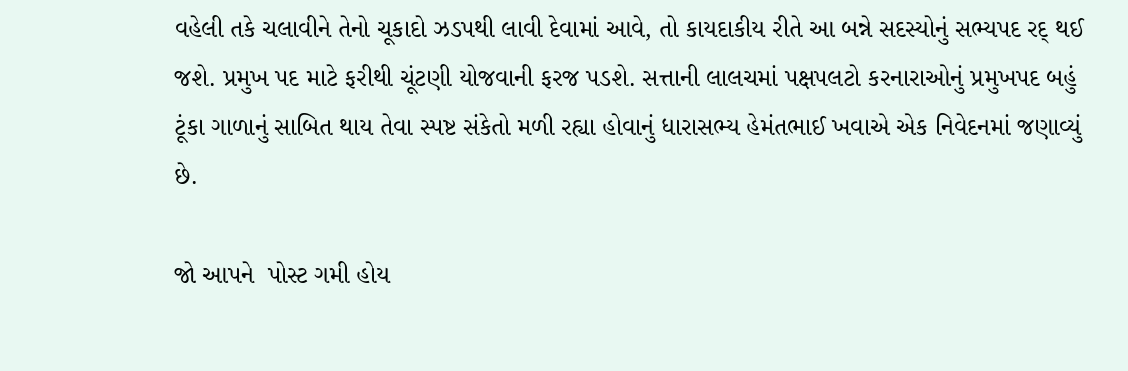વહેલી તકે ચલાવીને તેનો ચૂકાદો ઝડપથી લાવી દેવામાં આવે, તો કાયદાકીય રીતે આ બન્ને સદસ્યોનું સભ્યપદ રદ્ થઈ જશે. પ્રમુખ પદ માટે ફરીથી ચૂંટણી યોજવાની ફરજ પડશે. સત્તાની લાલચમાં પક્ષપલટો કરનારાઓનું પ્રમુખપદ બહું ટૂંકા ગાળાનું સાબિત થાય તેવા સ્પષ્ટ સંકેતો મળી રહ્યા હોવાનું ધારાસભ્ય હેમંતભાઈ ખવાએ એક નિવેદનમાં જણાવ્યું છે.

જો આપને  પોસ્ટ ગમી હોય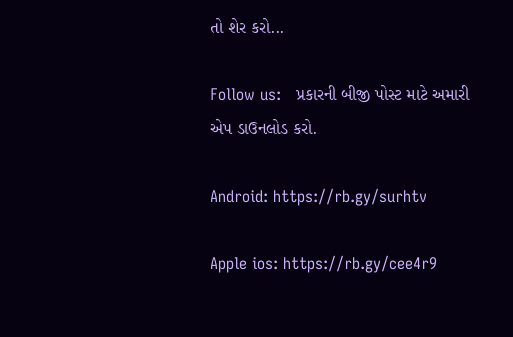તો શેર કરો...

Follow us:   પ્રકારની બીજી પોસ્ટ માટે અમારી એપ ડાઉનલોડ કરો.

Android: https://rb.gy/surhtv

Apple ios: https://rb.gy/cee4r9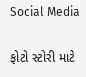Social Media

ફોટો સ્ટોરી માટે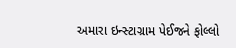અમારા ઇન્સ્ટાગ્રામ પેઈજને ફોલ્લો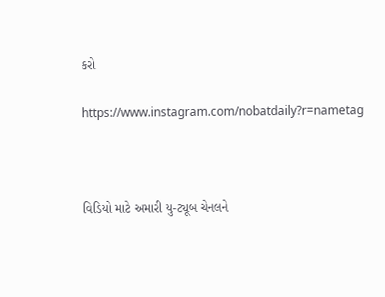કરો

https://www.instagram.com/nobatdaily?r=nametag



વિડિયો માટે અમારી યુ-ટ્યૂબ ચેનલને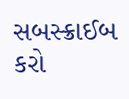સબસ્ક્રાઈબ કરો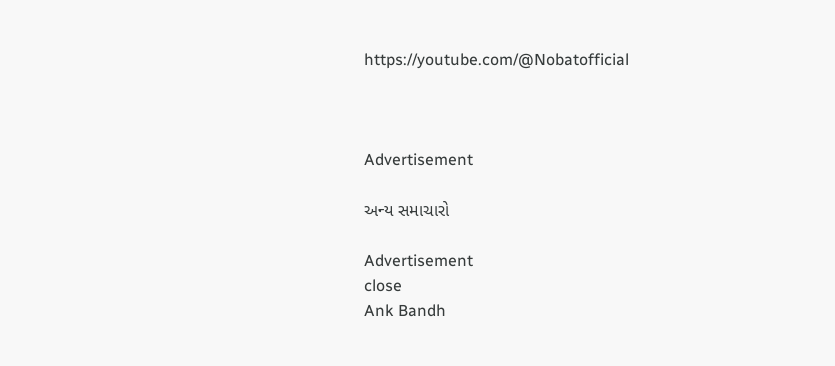https://youtube.com/@Nobatofficial



Advertisement

અન્ય સમાચારો

Advertisement
close
Ank Bandh